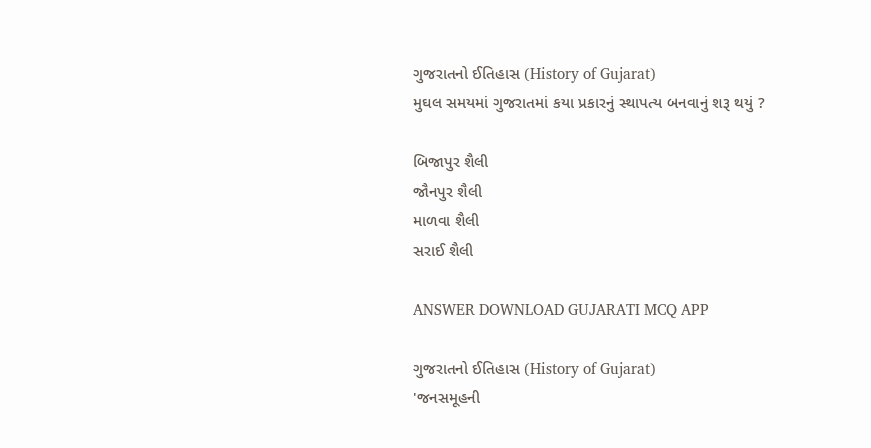ગુજરાતનો ઈતિહાસ (History of Gujarat)
મુઘલ સમયમાં ગુજરાતમાં કયા પ્રકારનું સ્થાપત્ય બનવાનું શરૂ થયું ?

બિજાપુર શૈલી
જૌનપુર શૈલી
માળવા શૈલી
સરાઈ શૈલી

ANSWER DOWNLOAD GUJARATI MCQ APP

ગુજરાતનો ઈતિહાસ (History of Gujarat)
'જનસમૂહની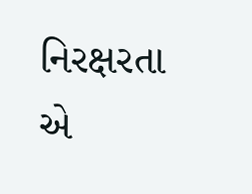નિરક્ષરતા એ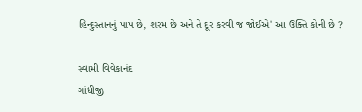હિન્દુસ્તાનનું પાપ છે, શરમ છે અને તે દૂર કરવી જ જોઈએ' આ ઉક્તિ કોની છે ?

સ્વામી વિવેકાનંદ
ગાંધીજી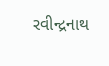રવીન્દ્રનાથ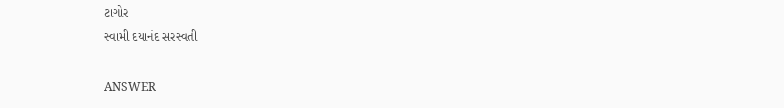ટાગોર
સ્વામી દયાનંદ સરસ્વતી

ANSWER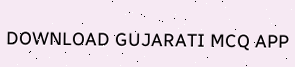DOWNLOAD GUJARATI MCQ APP